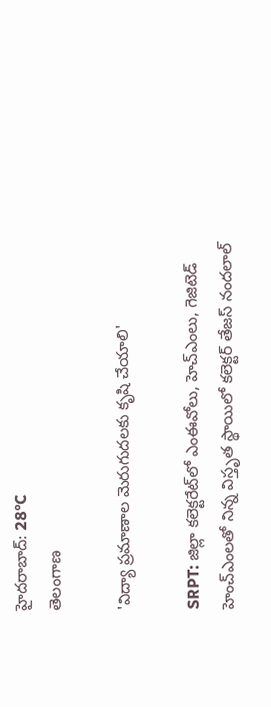హైదరాబాద్: 28°C
తెలంగాణ

'విద్యా ప్రమాణాల మెరుగుదలకు కృషి చేయాలి'

SRPT: జిల్లా కలెక్టరేట్‌లో ఎంఈవోలు, హెచ్‌ఎంలు, గెజిటెడ్ హెంచ్‌ఎంలతో నిన్న విస్తృత స్థాయిలో కలెక్టర్ తేజస్ నందలాల్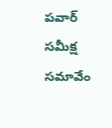పవార్ సమీక్ష సమావేం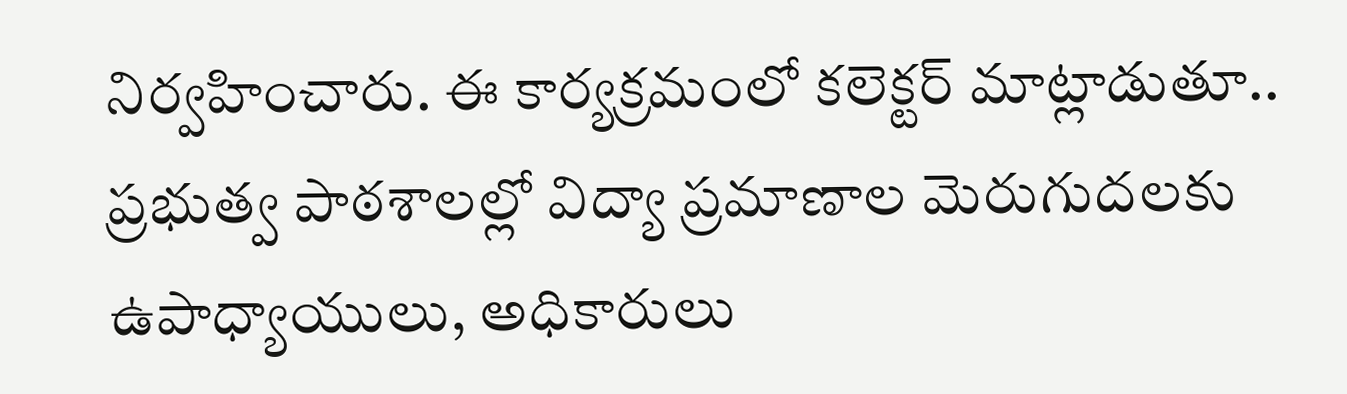నిర్వహించారు. ఈ కార్యక్రమంలో కలెక్టర్ మాట్లాడుతూ.. ప్రభుత్వ పాఠశాలల్లో విద్యా ప్రమాణాల మెరుగుదలకు ఉపాధ్యాయులు, అధికారులు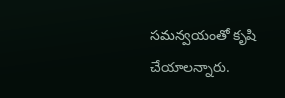సమన్వయంతో కృషి చేయాలన్నారు.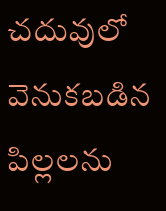చదువులో వెనుకబడిన పిల్లలను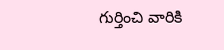గుర్తించి వారికి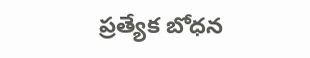ప్రత్యేక బోధన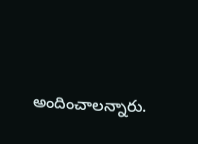అందించాలన్నారు.